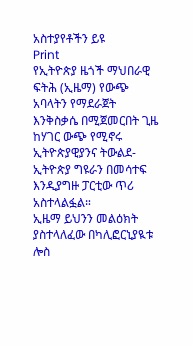አስተያየቶችን ይዩ
Print
የኢትዮጵያ ዜጎች ማህበራዊ ፍትሕ (ኢዜማ) የውጭ አባላትን የማደራጀት እንቅስቃሴ በሚጀመርበት ጊዜ ከሃገር ውጭ የሚኖሩ ኢትዮጵያዊያንና ትውልደ-ኢትዮጵያ ግዩራን በመሳተፍ እንዲያግዙ ፓርቲው ጥሪ አስተላልፏል።
ኢዜማ ይህንን መልዕክት ያስተላለፈው በካሊፎርኒያዪቱ ሎስ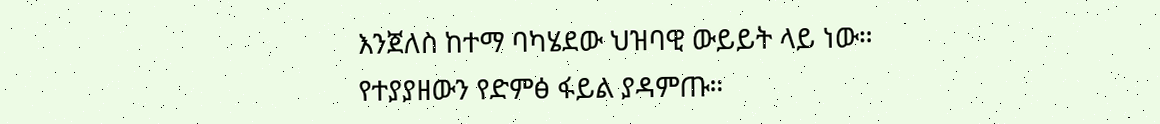እንጀለስ ከተማ ባካሄደው ህዝባዊ ውይይት ላይ ነው።
የተያያዘውን የድምፅ ፋይል ያዳምጡ።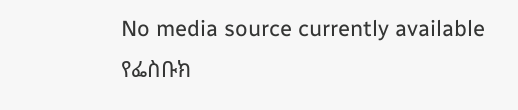No media source currently available
የፌስቡክ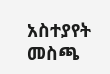አስተያየት መስጫ